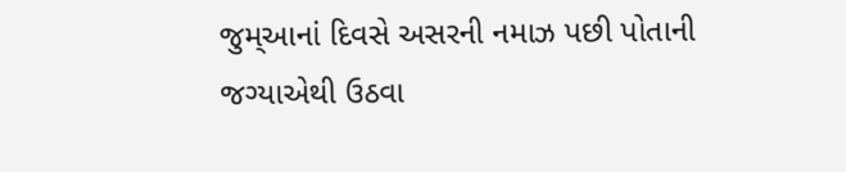જુમ્આનાં દિવસે અસરની નમાઝ પછી પોતાની જગ્યાએથી ઉઠવા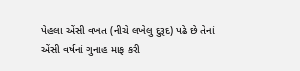પેહલા એંસી વખત (નીચે લખેલુ દુરૂદ) પઢે છે તેનાં એંસી વર્ષનાં ગુનાહ માફ કરી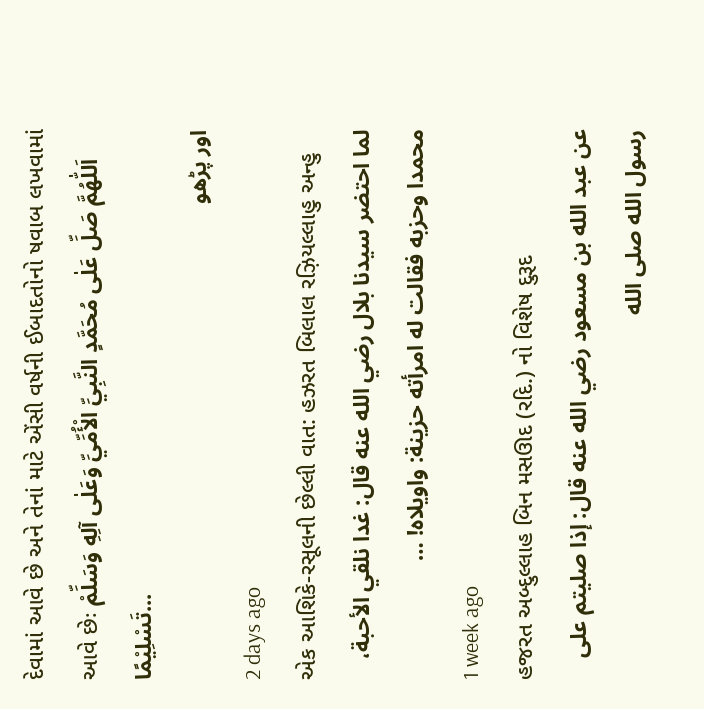દેવામાં આવે છે અને તેનાં માટે એંસી વર્ષની ઈબાદતોનો ષવાબ લખવામાં આવે છેઃ اَللّٰهُمَّ صَلِّ عَلٰى مُحَمَّدٍ النَّبِيِّ الْأُمِّيِّ وَعَلٰى آلِهِ وَسَلِّمْ تَسْلِيْمًا...
اور پڑھو
2 days ago
એક આશિકે-રસૂલની છેલ્લી વાત: હઝરત બિલાલ રઝ઼િયલ્લાહુ અન્હુ
لما احتضر سيدنا بلال رضي الله عنه قال: غدا نلقي الأحبة، محمدا وحزبه فقالت له امرأته حزينة: واويلاه! …
1 week ago
હજરત અબ્દુલ્લાહ બિન મસઊદ (રદિ.) નો વિશેષ દુરૂદ
عن عبد الله بن مسعود رضي الله عنه قال: إذا صليتم على رسول الله صلى الله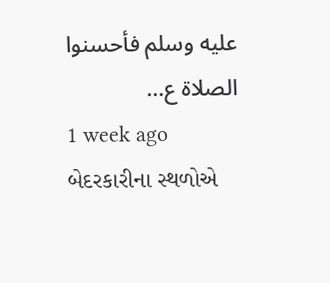عليه وسلم فأحسنوا الصلاة ع…
1 week ago
બેદરકારીના સ્થળોએ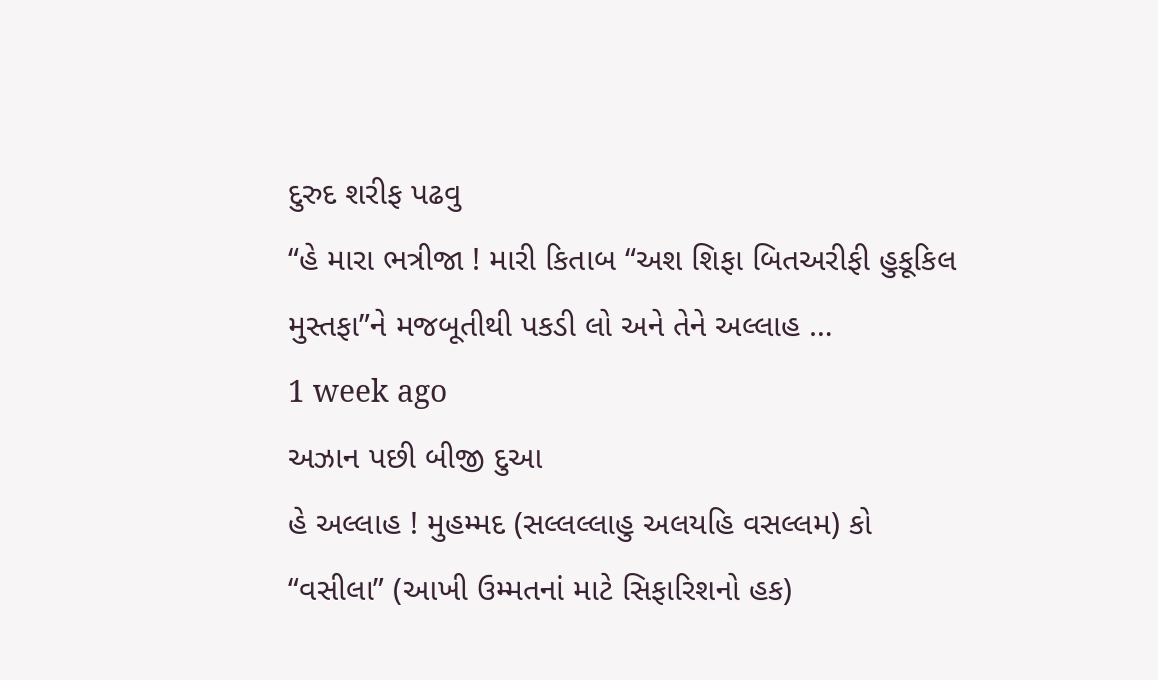દુરુદ શરીફ પઢવુ
“હે મારા ભત્રીજા ! મારી કિતાબ “અશ શિફા બિતઅરીફી હુકૂકિલ મુસ્તફા”ને મજબૂતીથી પકડી લો અને તેને અલ્લાહ …
1 week ago
અઝાન પછી બીજી દુઆ
હે અલ્લાહ ! મુહમ્મદ (સલ્લલ્લાહુ અલયહિ વસલ્લમ) કો “વસીલા” (આખી ઉમ્મતનાં માટે સિફારિશનો હક)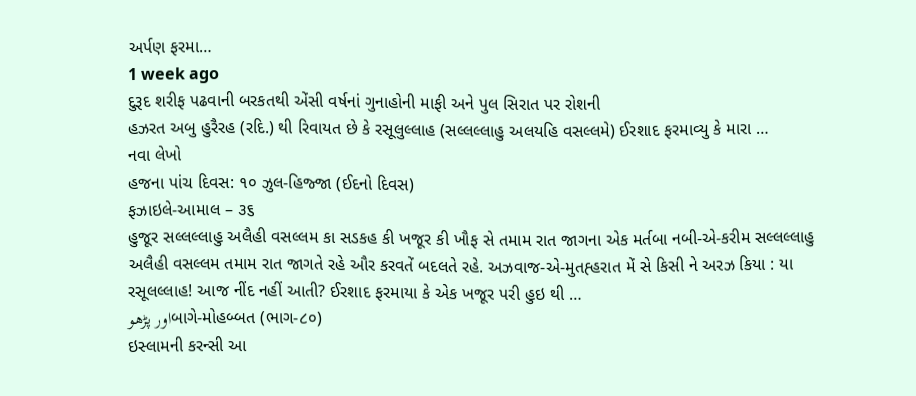અર્પણ ફરમા…
1 week ago
દુરૂદ શરીફ પઢવાની બરકતથી એંસી વર્ષનાં ગુનાહોની માફી અને પુલ સિરાત પર રોશની
હઝરત અબુ હુરૈરહ (રદિ.) થી રિવાયત છે કે રસૂલુલ્લાહ (સલ્લલ્લાહુ અલયહિ વસલ્લમે) ઈરશાદ ફરમાવ્યુ કે મારા …
નવા લેખો
હજના પાંચ દિવસ: ૧૦ ઝુલ-હિજ્જા (ઈદનો દિવસ)
ફઝાઇલે-આમાલ – ૩૬
હુજૂર સલ્લલ્લાહુ અલૈહી વસલ્લમ કા સડકહ કી ખજૂર કી ખૌફ સે તમામ રાત જાગના એક મર્તબા નબી-એ-કરીમ સલ્લલ્લાહુ અલૈહી વસલ્લમ તમામ રાત જાગતે રહે ઔર કરવતેં બદલતે રહે. અઝવાજ-એ-મુતહ્હરાત મેં સે કિસી ને અરઝ કિયા : યા રસૂલલ્લાહ! આજ નીંદ નહીં આતી? ઈરશાદ ફરમાયા કે એક ખજૂર પરી હુઇ થી …
اور پڑھوબાગે-મોહબ્બત (ભાગ-૮૦)
ઇસ્લામની કરન્સી આ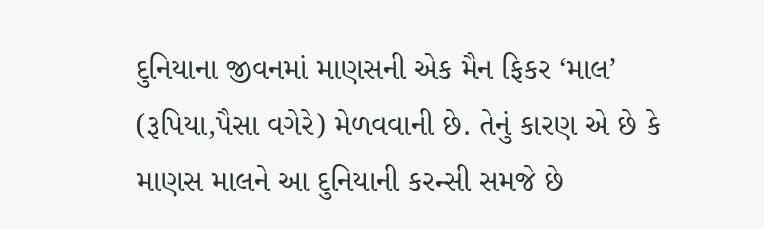દુનિયાના જીવનમાં માણસની એક મૈન ફિકર ‘માલ’ (રૂપિયા,પૈસા વગેરે) મેળવવાની છે. તેનું કારણ એ છે કે માણસ માલને આ દુનિયાની કરન્સી સમજે છે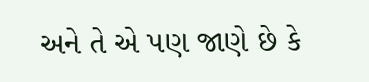અને તે એ પણ જાણે છે કે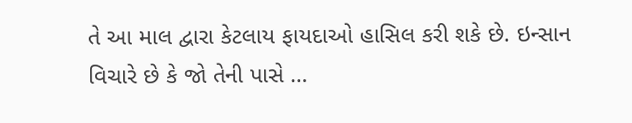તે આ માલ દ્વારા કેટલાય ફાયદાઓ હાસિલ કરી શકે છે. ઇન્સાન વિચારે છે કે જો તેની પાસે …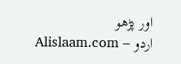اور پڑھو
Alislaam.com – اردو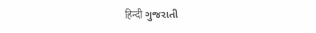हिन्दी ગુજરાતી